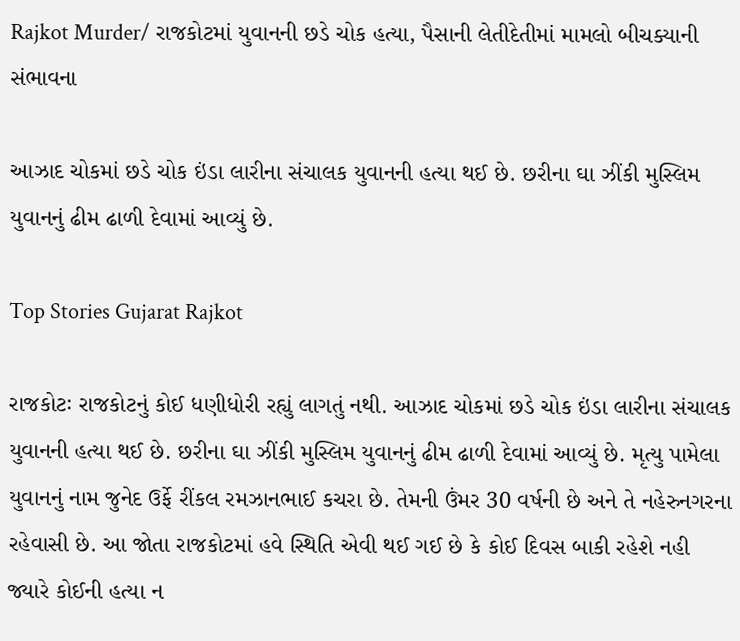Rajkot Murder/ રાજકોટમાં યુવાનની છડે ચોક હત્યા, પૈસાની લેતીદેતીમાં મામલો બીચક્યાની સંભાવના

આઝાદ ચોકમાં છડે ચોક ઇંડા લારીના સંચાલક યુવાનની હત્યા થઈ છે. છરીના ઘા ઝીંકી મુસ્લિમ યુવાનનું ઢીમ ઢાળી દેવામાં આવ્યું છે.

Top Stories Gujarat Rajkot

રાજકોટઃ રાજકોટનું કોઈ ધણીધોરી રહ્યું લાગતું નથી. આઝાદ ચોકમાં છડે ચોક ઇંડા લારીના સંચાલક યુવાનની હત્યા થઈ છે. છરીના ઘા ઝીંકી મુસ્લિમ યુવાનનું ઢીમ ઢાળી દેવામાં આવ્યું છે. મૃત્યુ પામેલા યુવાનનું નામ જુનેદ ઉર્ફે રીંકલ રમઝાનભાઈ કચરા છે. તેમની ઉંમર 30 વર્ષની છે અને તે નહેરુનગરના રહેવાસી છે. આ જોતા રાજકોટમાં હવે સ્થિતિ એવી થઈ ગઈ છે કે કોઈ દિવસ બાકી રહેશે નહી જ્યારે કોઈની હત્યા ન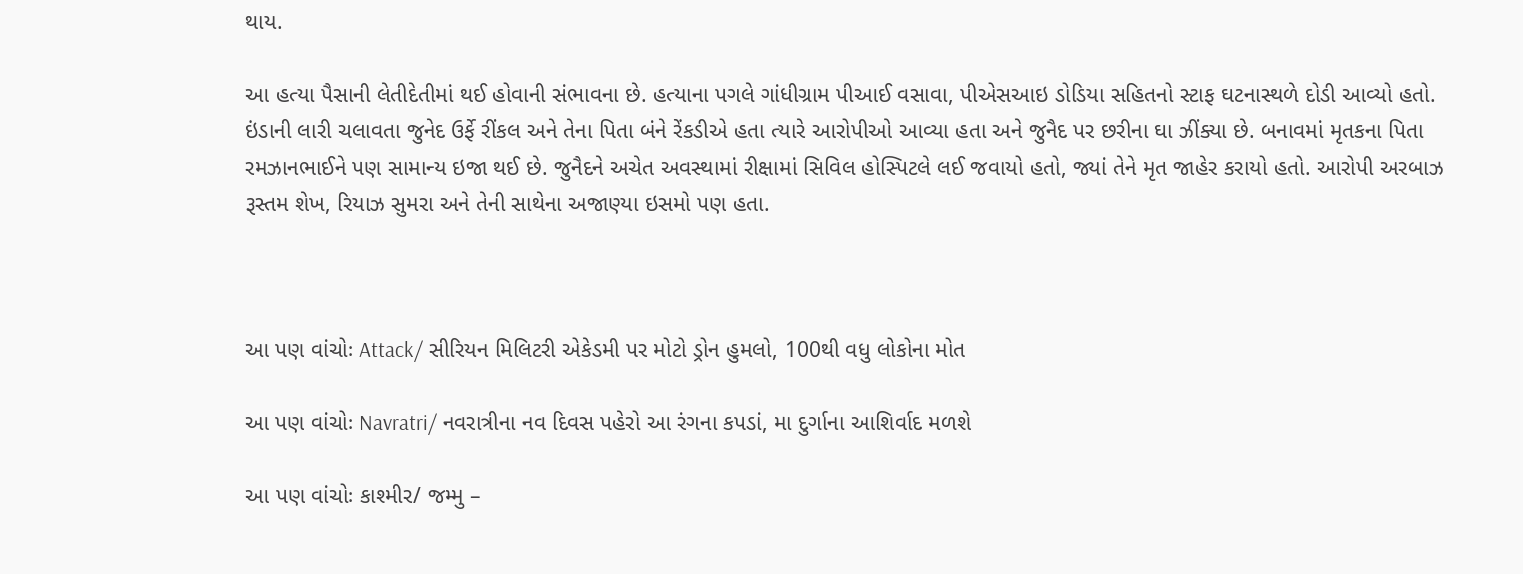થાય.

આ હત્યા પૈસાની લેતીદેતીમાં થઈ હોવાની સંભાવના છે. હત્યાના પગલે ગાંધીગ્રામ પીઆઈ વસાવા, પીએસઆઇ ડોડિયા સહિતનો સ્ટાફ ઘટનાસ્થળે દોડી આવ્યો હતો. ઇંડાની લારી ચલાવતા જુનેદ ઉર્ફે રીંકલ અને તેના પિતા બંને રેંકડીએ હતા ત્યારે આરોપીઓ આવ્યા હતા અને જુનૈદ પર છરીના ઘા ઝીંક્યા છે. બનાવમાં મૃતકના પિતા રમઝાનભાઈને પણ સામાન્ય ઇજા થઈ છે. જુનૈદને અચેત અવસ્થામાં રીક્ષામાં સિવિલ હોસ્પિટલે લઈ જવાયો હતો, જ્યાં તેને મૃત જાહેર કરાયો હતો. આરોપી અરબાઝ રૂસ્તમ શેખ, રિયાઝ સુમરા અને તેની સાથેના અજાણ્યા ઇસમો પણ હતા.



આ પણ વાંચોઃ Attack/ સીરિયન મિલિટરી એકેડમી પર મોટો ડ્રોન હુમલો, 100થી વધુ લોકોના મોત

આ પણ વાંચોઃ Navratri/ નવરાત્રીના નવ દિવસ પહેરો આ રંગના કપડાં, મા દુર્ગાના આશિર્વાદ મળશે

આ પણ વાંચોઃ કાશ્મીર/ જમ્મુ –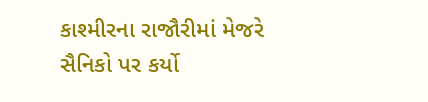કાશ્મીરના રાજૌરીમાં મેજરે સૈનિકો પર કર્યો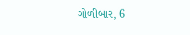ગોળીબાર, 6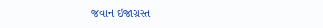જવાન ઇજાગ્રસ્ત